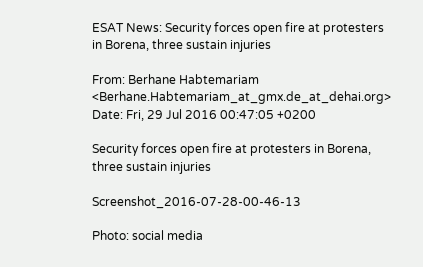ESAT News: Security forces open fire at protesters in Borena, three sustain injuries

From: Berhane Habtemariam <Berhane.Habtemariam_at_gmx.de_at_dehai.org>
Date: Fri, 29 Jul 2016 00:47:05 +0200

Security forces open fire at protesters in Borena, three sustain injuries

Screenshot_2016-07-28-00-46-13

Photo: social media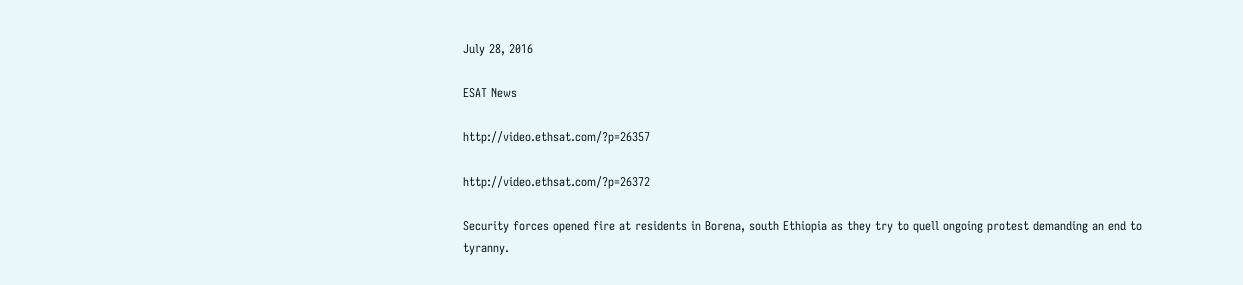July 28, 2016

ESAT News

http://video.ethsat.com/?p=26357

http://video.ethsat.com/?p=26372

Security forces opened fire at residents in Borena, south Ethiopia as they try to quell ongoing protest demanding an end to tyranny.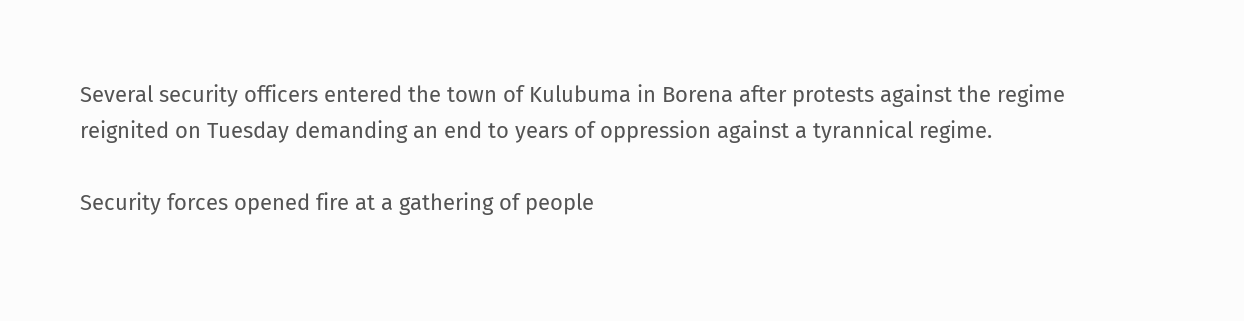Several security officers entered the town of Kulubuma in Borena after protests against the regime reignited on Tuesday demanding an end to years of oppression against a tyrannical regime.

Security forces opened fire at a gathering of people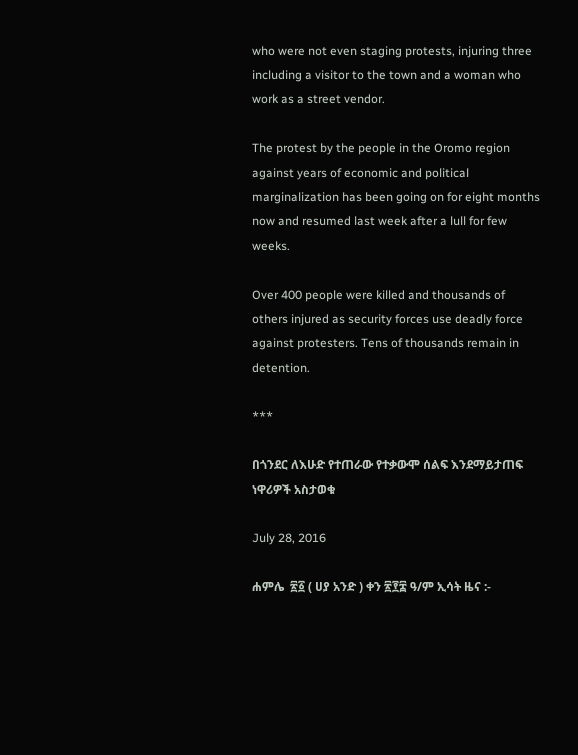who were not even staging protests, injuring three including a visitor to the town and a woman who work as a street vendor.

The protest by the people in the Oromo region against years of economic and political marginalization has been going on for eight months now and resumed last week after a lull for few weeks.

Over 400 people were killed and thousands of others injured as security forces use deadly force against protesters. Tens of thousands remain in detention.

***

በጎንደር ለእሁድ የተጠራው የተቃውሞ ሰልፍ እንደማይታጠፍ ነዋሪዎች አስታወቁ

July 28, 2016

ሐምሌ  ፳፩ ( ሀያ አንድ ) ቀን ፳፻፰ ዓ/ም ኢሳት ዜና :-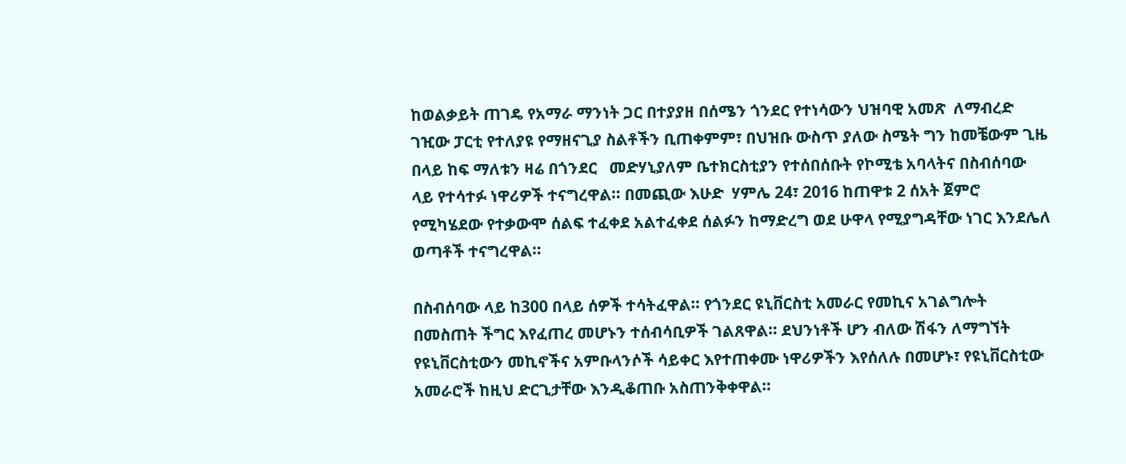ከወልቃይት ጠገዴ የአማራ ማንነት ጋር በተያያዘ በሰሜን ጎንደር የተነሳውን ህዝባዊ አመጽ  ለማብረድ ገዢው ፓርቲ የተለያዩ የማዘናጊያ ስልቶችን ቢጠቀምም፣ በህዝቡ ውስጥ ያለው ስሜት ግን ከመቼውም ጊዜ በላይ ከፍ ማለቱን ዛሬ በጎንደር   መድሃኒያለም ቤተክርስቲያን የተሰበሰቡት የኮሚቴ አባላትና በስብሰባው ላይ የተሳተፉ ነዋሪዎች ተናግረዋል። በመጪው እሁድ  ሃምሌ 24፣ 2016 ከጠዋቱ 2 ሰአት ጀምሮ የሚካሄደው የተቃውሞ ሰልፍ ተፈቀደ አልተፈቀደ ሰልፉን ከማድረግ ወደ ሁዋላ የሚያግዳቸው ነገር እንደሌለ ወጣቶች ተናግረዋል።

በስብሰባው ላይ ከ300 በላይ ሰዎች ተሳትፈዋል። የጎንደር ዩኒቨርስቲ አመራር የመኪና አገልግሎት በመስጠት ችግር እየፈጠረ መሆኑን ተሰብሳቢዎች ገልጸዋል። ደህንነቶች ሆን ብለው ሽፋን ለማግኘት የዩኒቨርስቲውን መኪኖችና አምቡላንሶች ሳይቀር እየተጠቀሙ ነዋሪዎችን እየሰለሉ በመሆኑ፣ የዩኒቨርስቲው አመራሮች ከዚህ ድርጊታቸው እንዲቆጠቡ አስጠንቅቀዋል።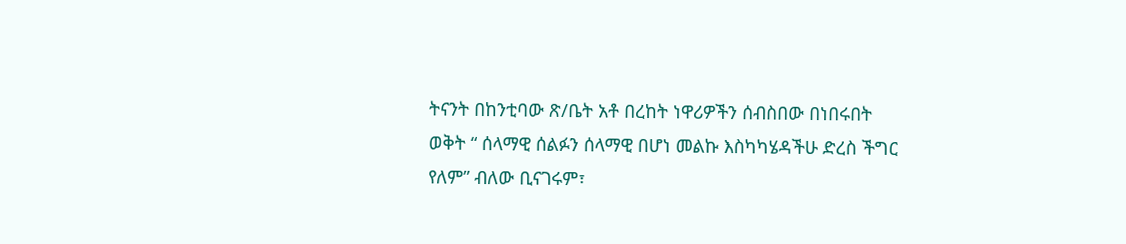ትናንት በከንቲባው ጽ/ቤት አቶ በረከት ነዋሪዎችን ሰብስበው በነበሩበት ወቅት “ ሰላማዊ ሰልፉን ሰላማዊ በሆነ መልኩ እስካካሄዳችሁ ድረስ ችግር የለም” ብለው ቢናገሩም፣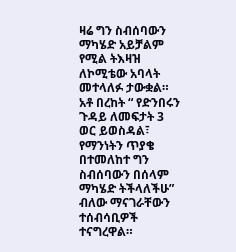ዛሬ ግን ስብሰባውን ማካሄድ አይቻልም የሚል ትእዛዝ ለኮሚቴው አባላት መተላለፉ ታውቋል። አቶ በረከት “ የድንበሩን ጉዳይ ለመፍታት 3 ወር ይወስዳል፣ የማንነትን ጥያቄ በተመለከተ ግን ስብሰባውን በሰላም ማካሄድ ትችላለችሁ” ብለው ማናገራቸውን ተሰብሳቢዎች ተናግረዋል።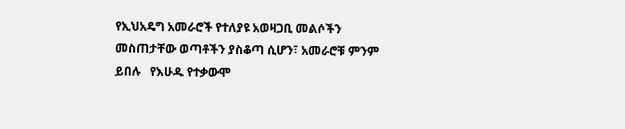የኢህአዴግ አመራሮች የተለያዩ አወዛጋቢ መልሶችን መስጠታቸው ወጣቶችን ያስቆጣ ሲሆን፣ አመራሮቹ ምንም ይበሉ   የእሁዱ የተቃውሞ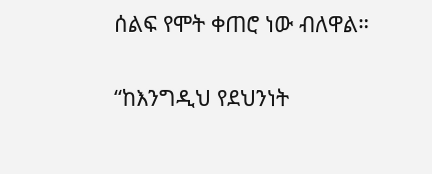ሰልፍ የሞት ቀጠሮ ነው ብለዋል።

“ከእንግዲህ የደህንነት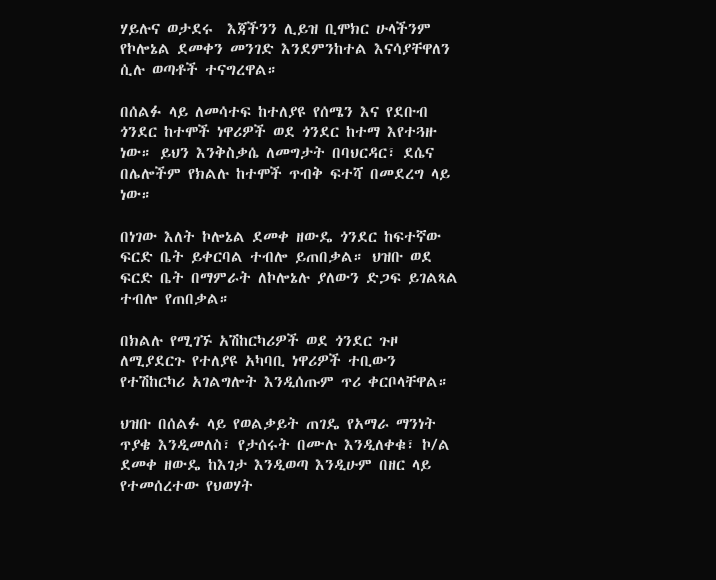ሃይሉና ወታደሩ  እጃችንን ሊይዝ ቢሞክር ሁላችንም  የኮሎኔል ደመቀን መንገድ እንደምንከተል እናሳያቸዋለን ሲሉ ወጣቶች ተናግረዋል።

በሰልፉ ላይ ለመሳተፍ ከተለያዩ የሰሜን እና የደቡብ ጎንደር ከተሞች ነዋሪዎች ወደ ጎንደር ከተማ እየተጓዙ ነው። ይህን እንቅስቃሴ ለመግታት በባህርዳር፣ ደሴና በሌሎችም የክልሉ ከተሞች ጥብቅ ፍተሻ በመደረግ ላይ ነው።

በነገው እለት ኮሎኔል ደመቀ ዘውዴ ጎንደር ከፍተኛው ፍርድ ቤት ይቀርባል ተብሎ ይጠበቃል። ህዝቡ ወደ ፍርድ ቤት በማምራት ለኮሎኔሉ ያለውን ድጋፍ ይገልጻል ተብሎ የጠበቃል።

በክልሉ የሚገኙ አሽከርካሪዎች ወደ ጎንደር ጉዞ ለሚያደርጉ የተለያዩ አካባቢ ነዋሪዎች ተቢውን የተሽከርካሪ አገልግሎት እንዲሰጡም ጥሪ ቀርቦላቸዋል።

ህዝቡ በሰልፉ ላይ የወልቃይት ጠገዴ የአማራ ማንነት ጥያቄ እንዲመለስ፣ የታሰሩት በሙሉ እንዲለቀቁ፣ ኮ/ል ደመቀ ዘውዴ ከእገታ እንዲወጣ እንዲሁም በዘር ላይ የተመሰረተው የህወሃት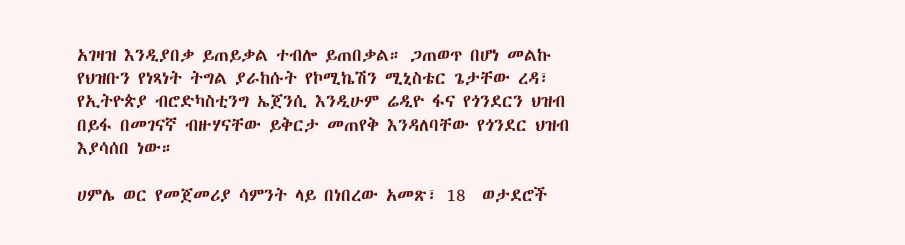አገዛዝ እንዲያበቃ ይጠይቃል ተብሎ ይጠበቃል። ጋጠወጥ በሆነ መልኩ የህዝቡን የነጻነት ትግል ያራከሱት የኮሚኬሽን ሚኒስቴር ጌታቸው ረዳ፣ የኢትዮጵያ ብሮድካስቲንግ ኤጀንሲ እንዲሁም ሬዲዮ ፋና የጎንደርን ህዝብ በይፋ በመገናኛ ብዙሃናቸው ይቅርታ መጠየቅ እንዳለባቸው የጎንደር ህዝብ እያሳሰበ ነው።

ሀምሌ ወር የመጀመሪያ ሳምንት ላይ በነበረው አመጽ፣ 18  ወታደሮች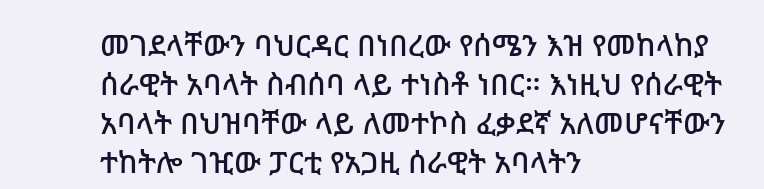መገደላቸውን ባህርዳር በነበረው የሰሜን እዝ የመከላከያ ሰራዊት አባላት ስብሰባ ላይ ተነስቶ ነበር። እነዚህ የሰራዊት አባላት በህዝባቸው ላይ ለመተኮስ ፈቃደኛ አለመሆናቸውን ተከትሎ ገዢው ፓርቲ የአጋዚ ሰራዊት አባላትን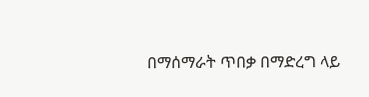በማሰማራት ጥበቃ በማድረግ ላይ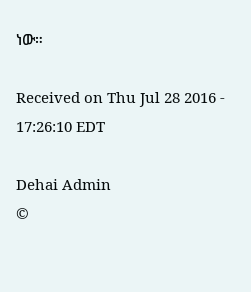ነው።

Received on Thu Jul 28 2016 - 17:26:10 EDT

Dehai Admin
©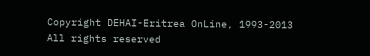Copyright DEHAI-Eritrea OnLine, 1993-2013
All rights reserved